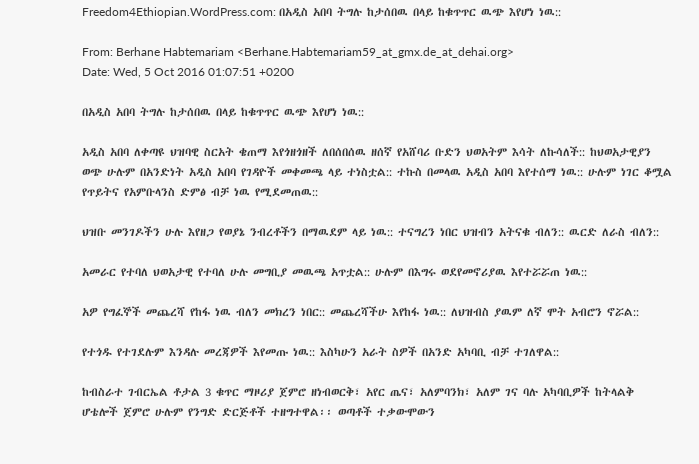Freedom4Ethiopian.WordPress.com: በአዲስ አበባ ትግሉ ከታሰበዉ በላይ ከቁጥጥር ዉጭ እየሆነ ነዉ::

From: Berhane Habtemariam <Berhane.Habtemariam59_at_gmx.de_at_dehai.org>
Date: Wed, 5 Oct 2016 01:07:51 +0200

በአዲስ አበባ ትግሉ ከታሰበዉ በላይ ከቁጥጥር ዉጭ እየሆነ ነዉ::

አዲስ አበባ ለቀጣዩ ህዝባዊ ስርአት ቄጠማ እየጎዘጎዘች ለበሰበሰዉ ዘሰኛ የአሸባሪ ቡድን ህወአትም እሳት ለኩሳለች:: ከህወአታዊያን ወጭ ሁሉም በአንድነት አዲስ አበባ የገዳዮች መቀመጫ ላይ ተነስቷል:: ተኩስ በመላዉ አዲስ አበባ እየተሰማ ነዉ:: ሁሉም ነገር ቆሟል የጥይትና የአምቡላንስ ድምፅ ብቻ ነዉ የሚደመጠዉ::

ህዝቡ መንገዶችን ሁሉ እየዘጋ የወያኔ ንብረቶችን በማዉደም ላይ ነዉ:: ተናግረን ነበር ህዝብን አትናቁ ብለን:: ዉርድ ለራስ ብለን::

አመራር የተባለ ህወአታዊ የተባለ ሁሉ መግቢያ መዉጫ አጥቷል:: ሁሉም በእግሩ ወደየመኖሪያዉ እየተሯሯጠ ነዉ::

አዎ የግፈኞች መጨረሻ የከፋ ነዉ ብለን መክረን ነበር:: መጨረሻችሁ እየከፋ ነዉ:: ለህዝብስ ያዉም ለኛ ሞት አብሮን ኖሯል::

የተጎዱ የተገደሉም እንዳሉ መረጃዎች እየመጡ ነዉ:: እስካሁን አራት ስዎች በአንድ አካባቢ ብቻ ተገለዋል::

ከብስራተ ገብርኤል ቶታል 3 ቁጥር ማዞሪያ ጀምሮ ዘነብወርቅ፣ አየር ጤና፣ አለምባንክ፣ አለም ገና ባሉ አካባቢዎች ከትላልቅ ሆቴሎች ጀምሮ ሁሉም የንግድ ድርጅቶች ተዘግተዋል፡፡ ወጣቶች ተቃውሞውን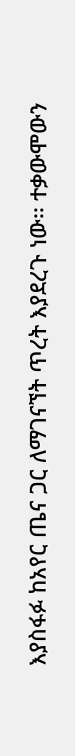እያስፋፉ ከአየር ጤና ጋር ለማገናኘት ጥረት እያደረጉ ነው፡፡ ተቃውሞውን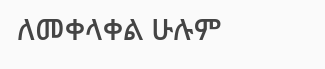ለመቀላቀል ሁሉም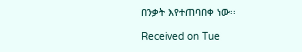በንቃት እየተጠባበቀ ነው፡፡

Received on Tue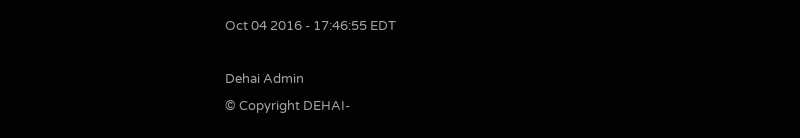Oct 04 2016 - 17:46:55 EDT

Dehai Admin
© Copyright DEHAI-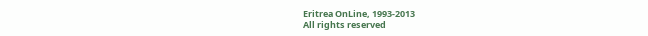Eritrea OnLine, 1993-2013
All rights reserved